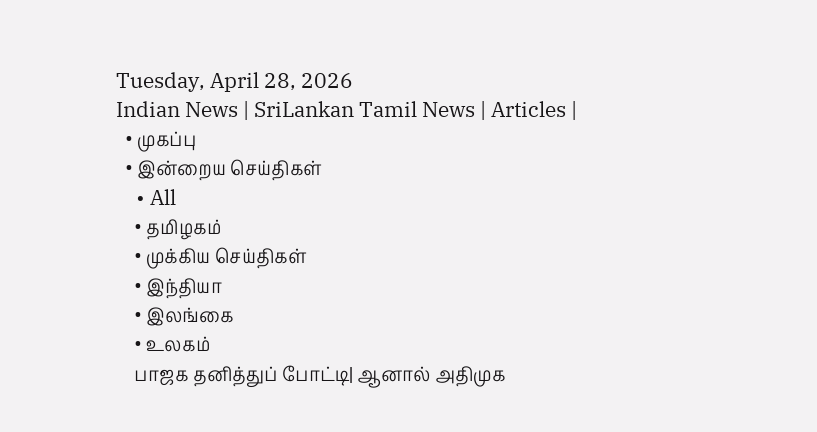Tuesday, April 28, 2026
Indian News | SriLankan Tamil News | Articles |
  • முகப்பு
  • இன்றைய செய்திகள்
    • All
    • தமிழகம்
    • முக்கிய செய்திகள்
    • இந்தியா
    • இலங்கை
    • உலகம்
    பாஜக தனித்துப் போட்டி| ஆனால் அதிமுக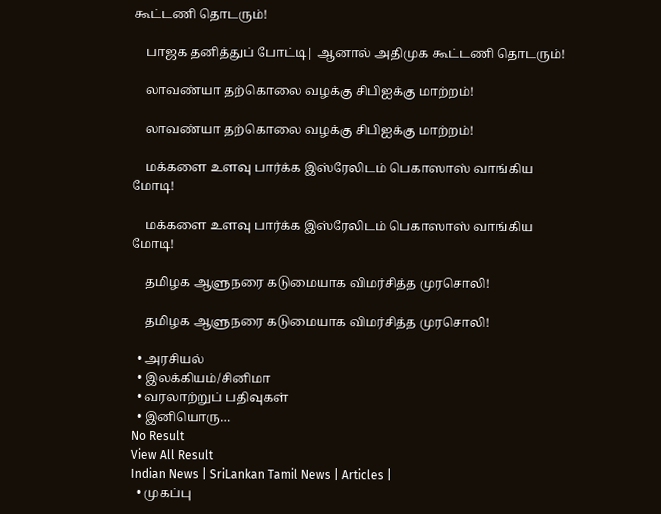கூட்டணி தொடரும்!

    பாஜக தனித்துப் போட்டி| ஆனால் அதிமுக கூட்டணி தொடரும்!

    லாவண்யா தற்கொலை வழக்கு சிபிஐக்கு மாற்றம்!

    லாவண்யா தற்கொலை வழக்கு சிபிஐக்கு மாற்றம்!

    மக்களை உளவு பார்க்க இஸ்ரேலிடம் பெகாஸாஸ் வாங்கிய மோடி!

    மக்களை உளவு பார்க்க இஸ்ரேலிடம் பெகாஸாஸ் வாங்கிய மோடி!

    தமிழக ஆளுநரை கடுமையாக விமர்சித்த முரசொலி!

    தமிழக ஆளுநரை கடுமையாக விமர்சித்த முரசொலி!

  • அரசியல்
  • இலக்கியம்/சினிமா
  • வரலாற்றுப் பதிவுகள்
  • இனியொரு…
No Result
View All Result
Indian News | SriLankan Tamil News | Articles |
  • முகப்பு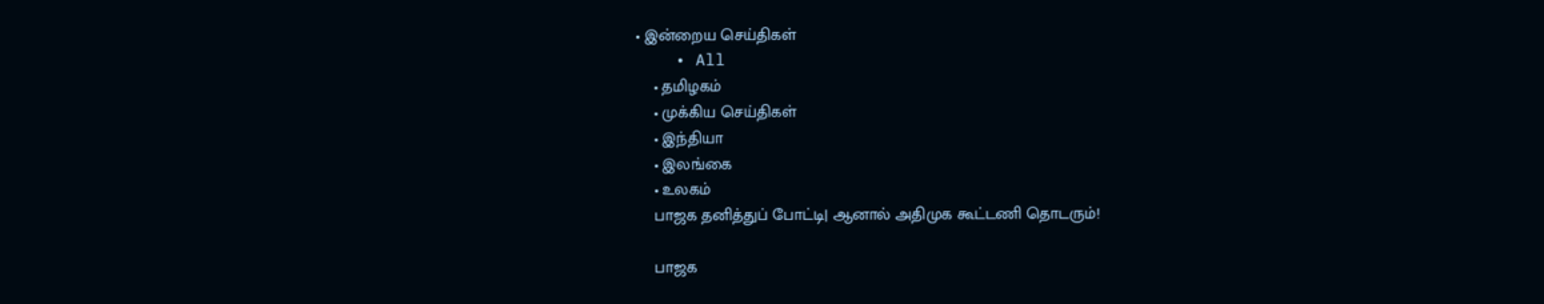• இன்றைய செய்திகள்
    • All
    • தமிழகம்
    • முக்கிய செய்திகள்
    • இந்தியா
    • இலங்கை
    • உலகம்
    பாஜக தனித்துப் போட்டி| ஆனால் அதிமுக கூட்டணி தொடரும்!

    பாஜக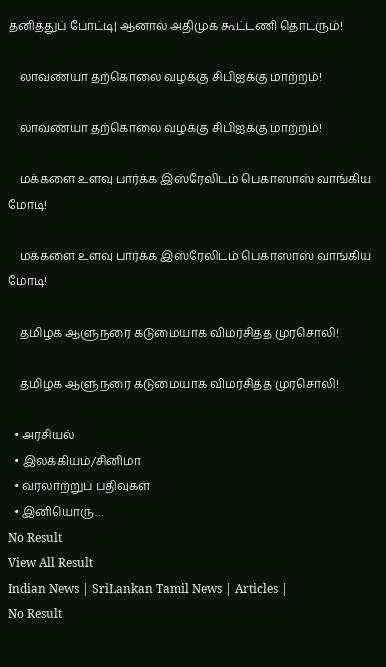தனித்துப் போட்டி| ஆனால் அதிமுக கூட்டணி தொடரும்!

    லாவண்யா தற்கொலை வழக்கு சிபிஐக்கு மாற்றம்!

    லாவண்யா தற்கொலை வழக்கு சிபிஐக்கு மாற்றம்!

    மக்களை உளவு பார்க்க இஸ்ரேலிடம் பெகாஸாஸ் வாங்கிய மோடி!

    மக்களை உளவு பார்க்க இஸ்ரேலிடம் பெகாஸாஸ் வாங்கிய மோடி!

    தமிழக ஆளுநரை கடுமையாக விமர்சித்த முரசொலி!

    தமிழக ஆளுநரை கடுமையாக விமர்சித்த முரசொலி!

  • அரசியல்
  • இலக்கியம்/சினிமா
  • வரலாற்றுப் பதிவுகள்
  • இனியொரு…
No Result
View All Result
Indian News | SriLankan Tamil News | Articles |
No Result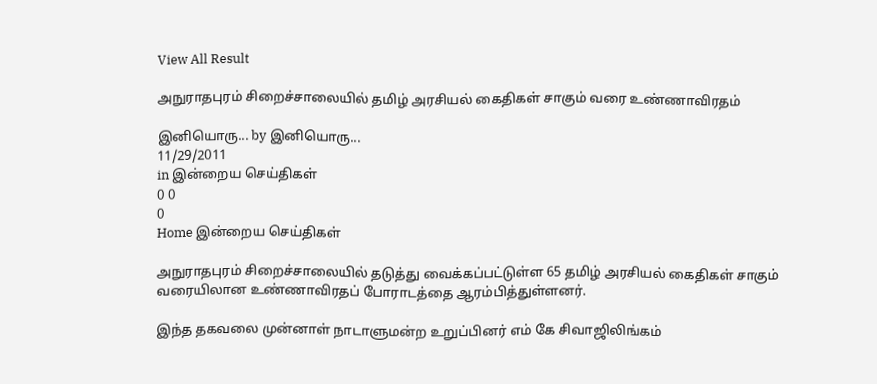View All Result

அநுராதபுரம் சிறைச்சாலையில் தமிழ் அரசியல் கைதிகள் சாகும் வரை உண்ணாவிரதம்

இனியொரு... by இனியொரு...
11/29/2011
in இன்றைய செய்திகள்
0 0
0
Home இன்றைய செய்திகள்

அநுராதபுரம் சிறைச்சாலையில் தடுத்து வைக்கப்பட்டுள்ள 65 தமிழ் அரசியல் கைதிகள் சாகும் வரையிலான உண்ணாவிரதப் போராடத்தை ஆரம்பித்துள்ளனர்.

இந்த தகவலை முன்னாள் நாடாளுமன்ற உறுப்பினர் எம் கே சிவாஜிலிங்கம்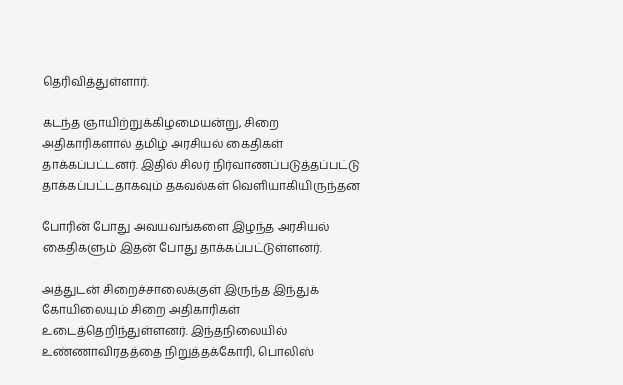தெரிவித்துள்ளார்.

கடந்த ஞாயிற்றுக்கிழமையன்று, சிறை அதிகாரிகளால் தமிழ் அரசியல் கைதிகள் தாக்கப்பட்டனர். இதில் சிலர் நிர்வாணப்படுத்தப்பட்டு தாக்கப்பட்டதாகவும் தகவல்கள் வெளியாகியிருந்தன

போரின் போது அவயவங்களை இழந்த அரசியல் கைதிகளும் இதன் போது தாக்கப்பட்டுள்ளனர்.

அத்துடன் சிறைச்சாலைக்குள் இருந்த இந்துக் கோயிலையும் சிறை அதிகாரிகள் உடைத்தெறிந்துள்ளனர். இந்தநிலையில் உண்ணாவிரதத்தை நிறுத்தக்கோரி, பொலிஸ்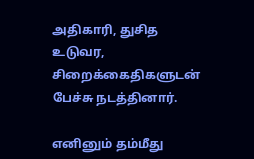அதிகாரி, துசித உடுவர, சிறைக்கைதிகளுடன் பேச்சு நடத்தினார்.

எனினும் தம்மீது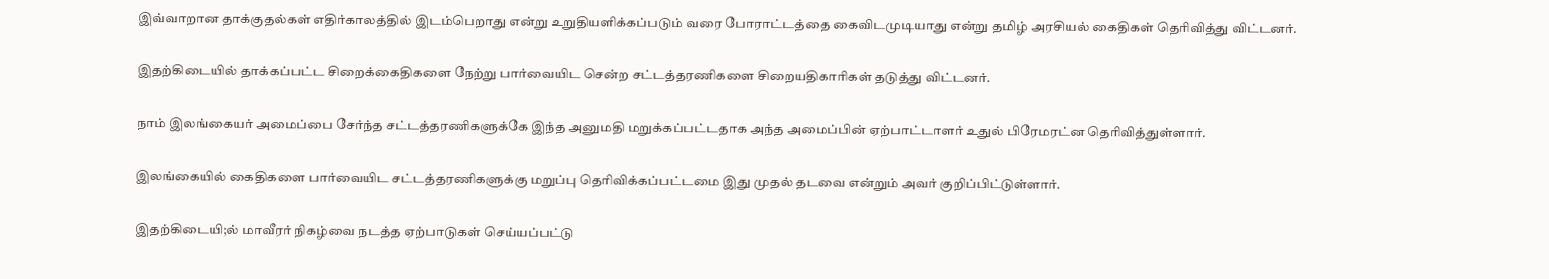இவ்வாறான தாக்குதல்கள் எதிர்காலத்தில் இடம்பெறாது என்று உறுதியளிக்கப்படும் வரை போராட்டத்தை கைவிடமுடியாது என்று தமிழ் அரசியல் கைதிகள் தெரிவித்து விட்டனர்.

இதற்கிடையில் தாக்கப்பட்ட சிறைக்கைதிகளை நேற்று பார்வையிட சென்ற சட்டத்தரணிகளை சிறையதிகாரிகள் தடுத்து விட்டனர்.

நாம் இலங்கையர் அமைப்பை சேர்ந்த சட்டத்தரணிகளுக்கே இந்த அனுமதி மறுக்கப்பட்டதாக அந்த அமைப்பின் ஏற்பாட்டாளர் உதுல் பிரேமரட்ன தெரிவித்துள்ளார்.

இலங்கையில் கைதிகளை பார்வையிட சட்டத்தரணிகளுக்கு மறுப்பு தெரிவிக்கப்பட்டமை இது முதல் தடவை என்றும் அவர் குறிப்பிட்டுள்ளார்.

இதற்கிடையி;ல் மாவீரர் நிகழ்வை நடத்த ஏற்பாடுகள் செய்யப்பட்டு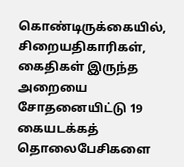கொண்டிருக்கையில், சிறையதிகாரிகள், கைதிகள் இருந்த அறையை சோதனையிட்டு 19 கையடக்கத் தொலைபேசிகளை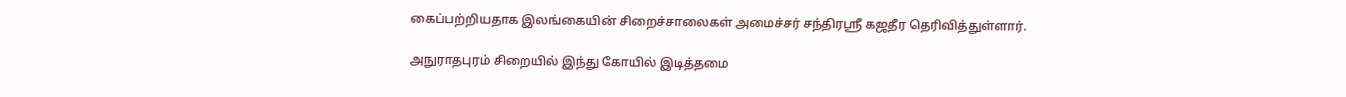கைப்பற்றியதாக இலங்கையின் சிறைச்சாலைகள் அமைச்சர் சந்திரஸ்ரீ கஜதீர தெரிவித்துள்ளார்.

அநுராதபுரம் சிறையில் இந்து கோயில் இடித்தமை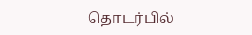தொடர்பில்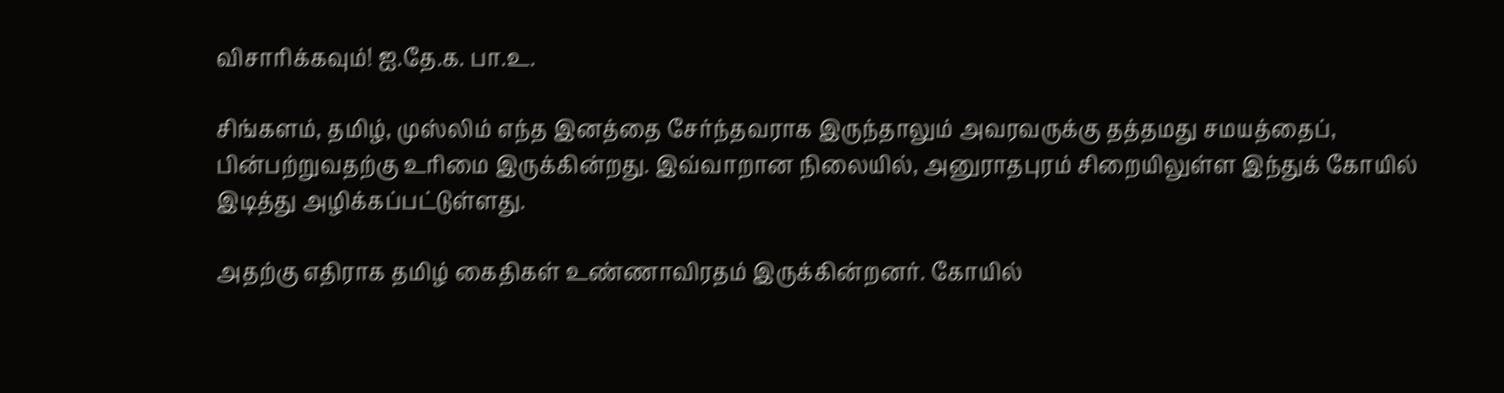விசாரிக்கவும்! ஐ.தே.க. பா.உ.

சிங்களம், தமிழ், முஸ்லிம் எந்த இனத்தை சேர்ந்தவராக இருந்தாலும் அவரவருக்கு தத்தமது சமயத்தைப், பின்பற்றுவதற்கு உரிமை இருக்கின்றது. இவ்வாறான நிலையில், அனுராதபுரம் சிறையிலுள்ள இந்துக் கோயில் இடித்து அழிக்கப்பட்டுள்ளது.

அதற்கு எதிராக தமிழ் கைதிகள் உண்ணாவிரதம் இருக்கின்றனர். கோயில்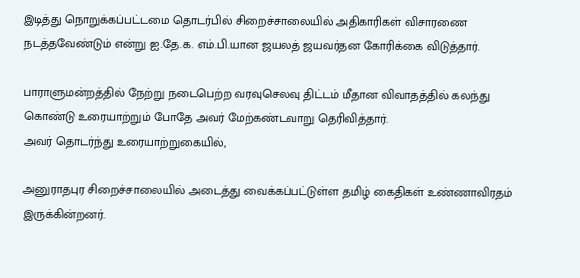இடித்து நொறுக்கப்பட்டமை தொடர்பில் சிறைச்சாலையில் அதிகாரிகள் விசாரணை நடத்தவேண்டும் என்று ஐ.தே.க. எம்.பி.யான ஜயலத் ஜயவர்தன கோரிக்கை விடுத்தார்.

பாராளுமன்றத்தில் நேற்று நடைபெற்ற வரவுசெலவு திட்டம் மீதான விவாதத்தில் கலந்து கொண்டு உரையாற்றும் போதே அவர் மேற்கண்டவாறு தெரிவித்தார்.
அவர் தொடர்ந்து உரையாற்றுகையில்,

அனுராதபுர சிறைச்சாலையில் அடைத்து வைக்கப்பட்டுள்ள தமிழ் கைதிகள் உண்ணாவிரதம் இருக்கின்றனர்.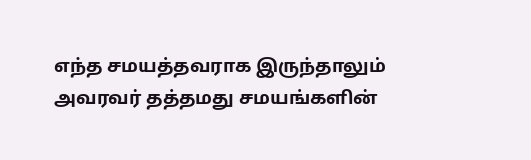எந்த சமயத்தவராக இருந்தாலும் அவரவர் தத்தமது சமயங்களின்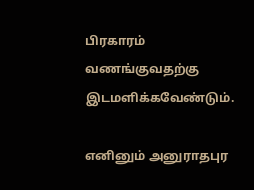பிரகாரம் வணங்குவதற்கு இடமளிக்கவேண்டும்.

எனினும் அனுராதபுர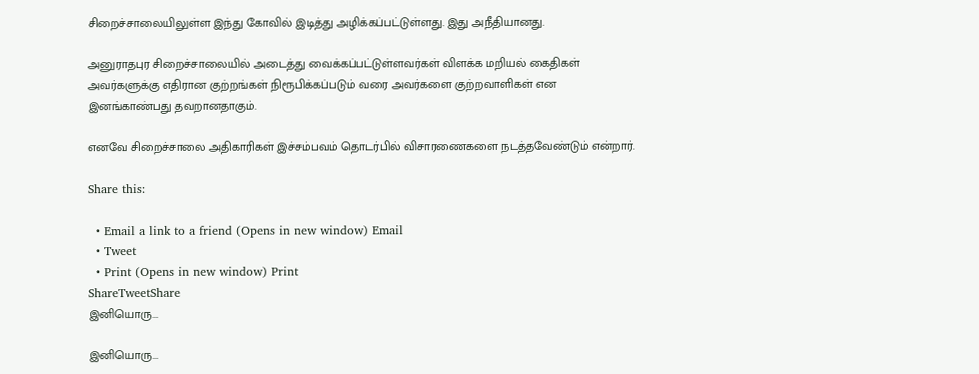சிறைச்சாலையிலுள்ள இந்து கோவில் இடித்து அழிக்கப்பட்டுள்ளது. இது அநீதியானது.

அனுராதபுர சிறைச்சாலையில் அடைத்து வைக்கப்பட்டுள்ளவர்கள் விளக்க மறியல் கைதிகள் அவர்களுக்கு எதிரான குற்றங்கள் நிரூபிக்கப்படும் வரை அவர்களை குற்றவாளிகள் என இனங்காண்பது தவறானதாகும்.

எனவே சிறைச்சாலை அதிகாரிகள் இச்சம்பவம் தொடர்பில் விசாரணைகளை நடத்தவேண்டும் என்றார்.

Share this:

  • Email a link to a friend (Opens in new window) Email
  • Tweet
  • Print (Opens in new window) Print
ShareTweetShare
இனியொரு...

இனியொரு...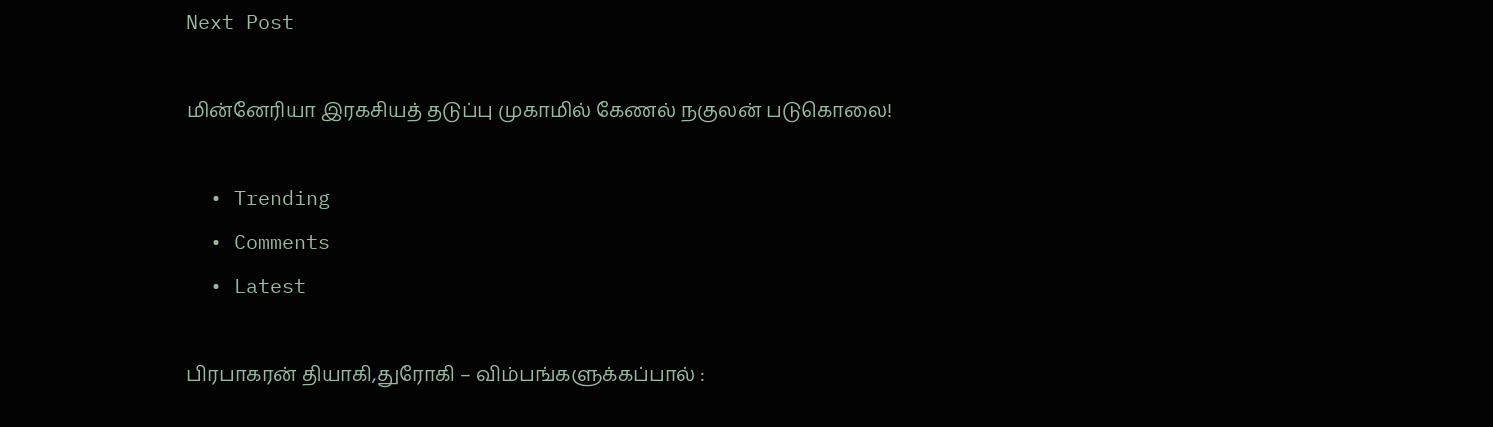Next Post

மின்னேரியா இரகசியத் தடுப்பு முகாமில் கேணல் நகுலன் படுகொலை!

  • Trending
  • Comments
  • Latest

பிரபாகரன் தியாகி,துரோகி – விம்பங்களுக்கப்பால் :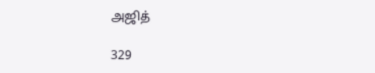அஜித்

329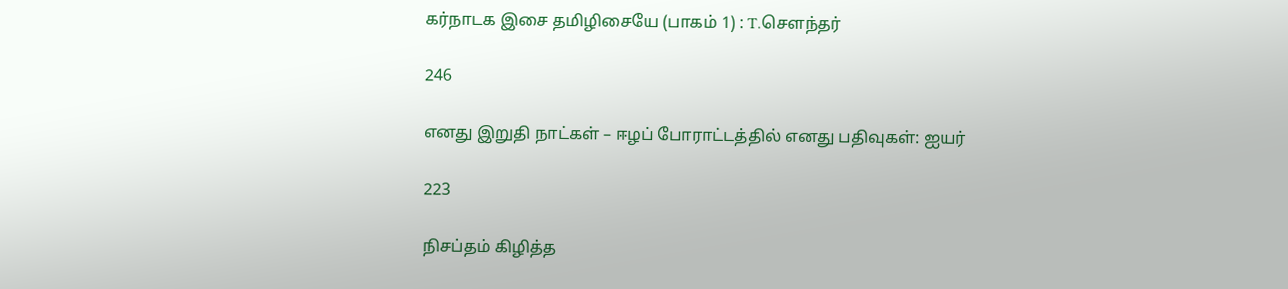கர்நாடக இசை தமிழிசையே (பாகம் 1) : T.செளந்தர்

246

எனது இறுதி நாட்கள் – ஈழப் போராட்டத்தில் எனது பதிவுகள்: ஐயர்

223

நிசப்தம் கிழித்த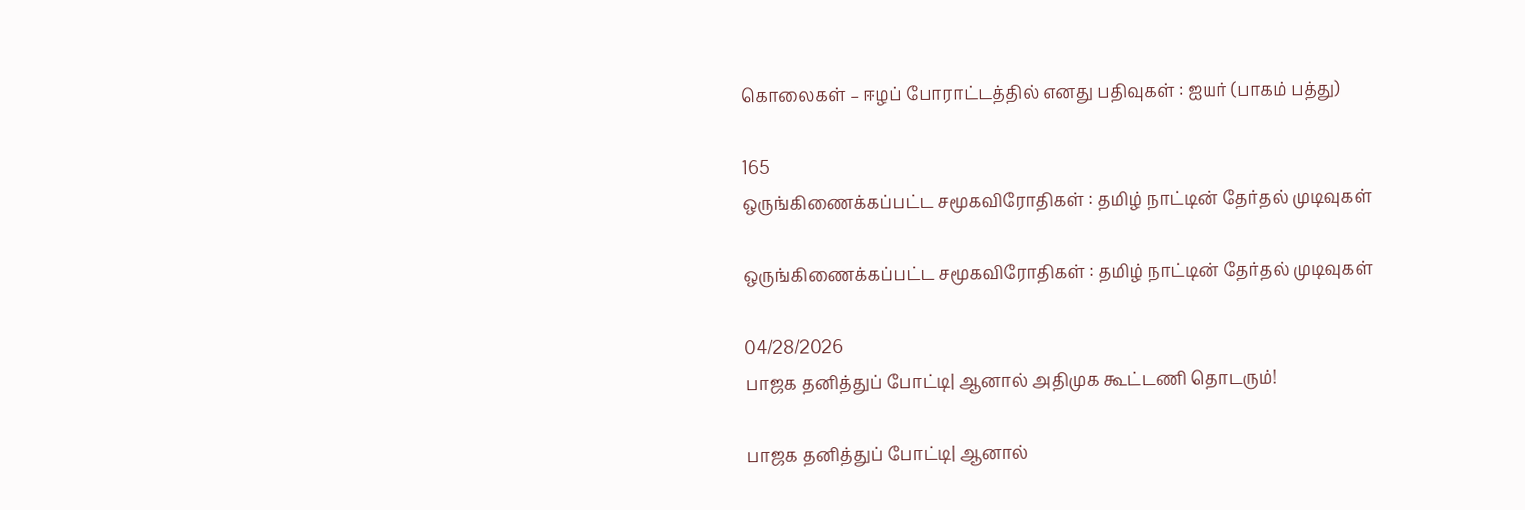கொலைகள் – ஈழப் போராட்டத்தில் எனது பதிவுகள் : ஐயர் (பாகம் பத்து)

165
ஒருங்கிணைக்கப்பட்ட சமூகவிரோதிகள் : தமிழ் நாட்டின் தேர்தல் முடிவுகள்

ஒருங்கிணைக்கப்பட்ட சமூகவிரோதிகள் : தமிழ் நாட்டின் தேர்தல் முடிவுகள்

04/28/2026
பாஜக தனித்துப் போட்டி| ஆனால் அதிமுக கூட்டணி தொடரும்!

பாஜக தனித்துப் போட்டி| ஆனால்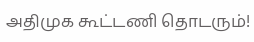அதிமுக கூட்டணி தொடரும்!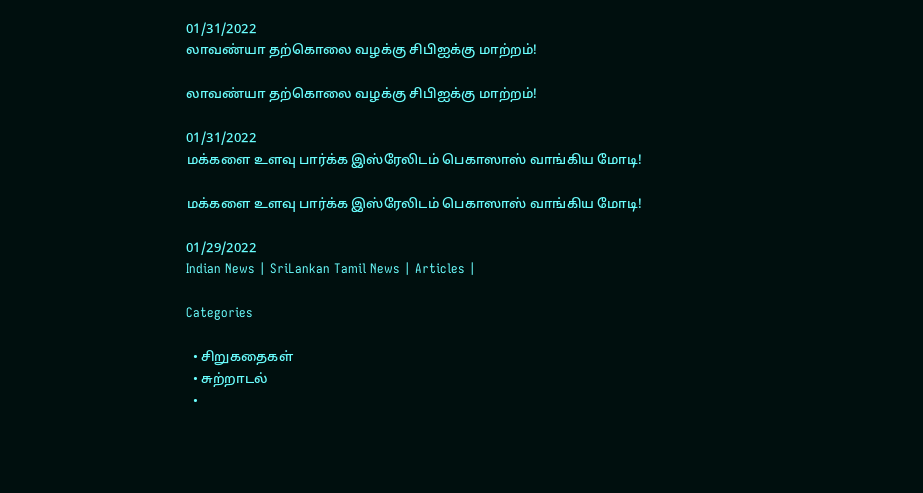01/31/2022
லாவண்யா தற்கொலை வழக்கு சிபிஐக்கு மாற்றம்!

லாவண்யா தற்கொலை வழக்கு சிபிஐக்கு மாற்றம்!

01/31/2022
மக்களை உளவு பார்க்க இஸ்ரேலிடம் பெகாஸாஸ் வாங்கிய மோடி!

மக்களை உளவு பார்க்க இஸ்ரேலிடம் பெகாஸாஸ் வாங்கிய மோடி!

01/29/2022
Indian News | SriLankan Tamil News | Articles |

Categories

  • சிறுகதைகள்
  • சுற்றாடல்
  •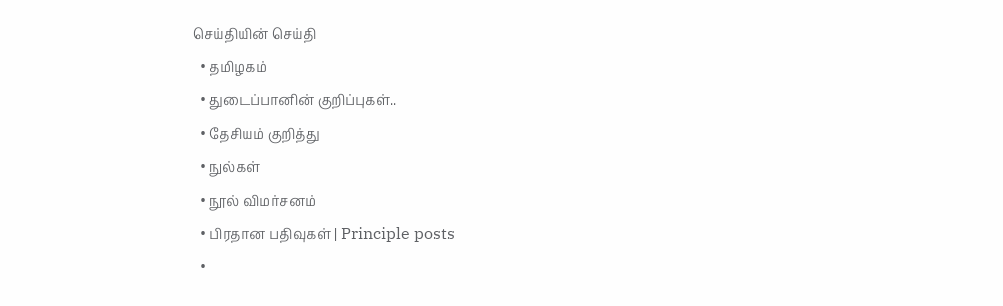செய்தியின் செய்தி
  • தமிழகம்
  • துடைப்பானின் குறிப்புகள்..
  • தேசியம் குறித்து
  • நுல்கள்
  • நூல் விமர்சனம்
  • பிரதான பதிவுகள் | Principle posts
  •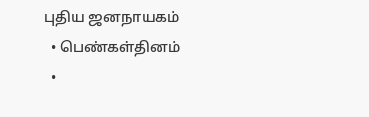புதிய ஜனநாயகம்
  • பெண்கள்தினம்
  •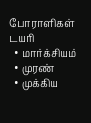போராளிகள் டயரி
  • மார்க்சியம்
  • முரண்
  • முக்கிய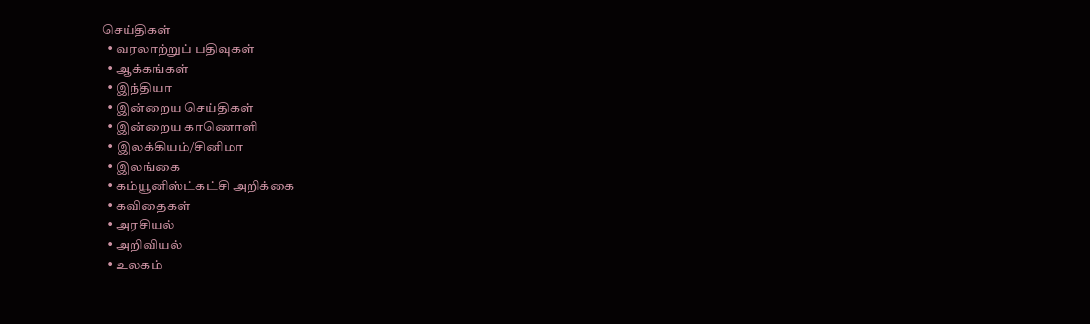செய்திகள்
  • வரலாற்றுப் பதிவுகள்
  • ஆக்கங்கள்
  • இந்தியா
  • இன்றைய செய்திகள்
  • இன்றைய காணொளி
  • இலக்கியம்/சினிமா
  • இலங்கை
  • கம்யூனிஸ்ட்கட்சி அறிக்கை
  • கவிதைகள்
  • அரசியல்
  • அறிவியல்
  • உலகம்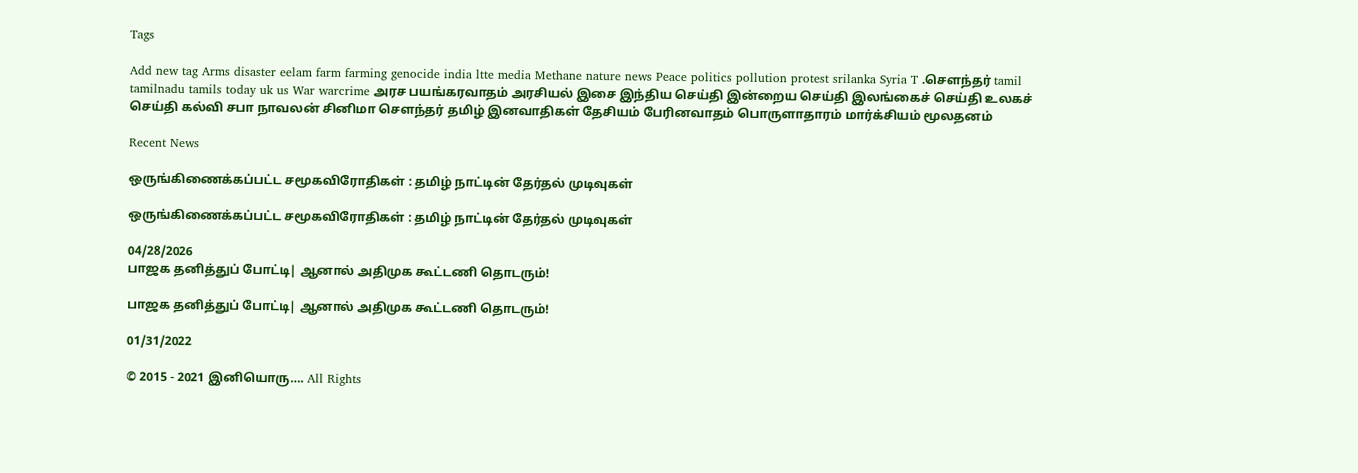Tags

Add new tag Arms disaster eelam farm farming genocide india ltte media Methane nature news Peace politics pollution protest srilanka Syria T .சௌந்தர் tamil tamilnadu tamils today uk us War warcrime அரச பயங்கரவாதம் அரசியல் இசை இந்திய செய்தி இன்றைய செய்தி இலங்கைச் செய்தி உலகச் செய்தி கல்வி சபா நாவலன் சினிமா சௌந்தர் தமிழ் இனவாதிகள் தேசியம் பேரினவாதம் பொருளாதாரம் மார்க்சியம் மூலதனம்

Recent News

ஒருங்கிணைக்கப்பட்ட சமூகவிரோதிகள் : தமிழ் நாட்டின் தேர்தல் முடிவுகள்

ஒருங்கிணைக்கப்பட்ட சமூகவிரோதிகள் : தமிழ் நாட்டின் தேர்தல் முடிவுகள்

04/28/2026
பாஜக தனித்துப் போட்டி| ஆனால் அதிமுக கூட்டணி தொடரும்!

பாஜக தனித்துப் போட்டி| ஆனால் அதிமுக கூட்டணி தொடரும்!

01/31/2022

© 2015 - 2021 இனியொரு…. All Rights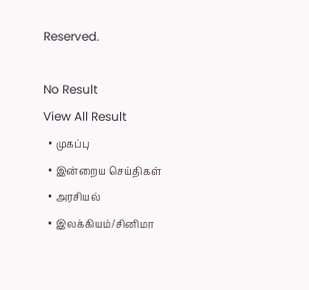Reserved.

No Result
View All Result
  • முகப்பு
  • இன்றைய செய்திகள்
  • அரசியல்
  • இலக்கியம்/சினிமா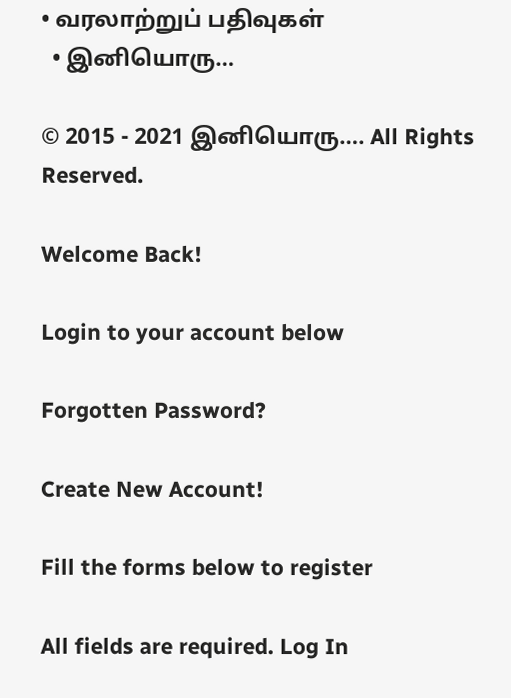• வரலாற்றுப் பதிவுகள்
  • இனியொரு…

© 2015 - 2021 இனியொரு…. All Rights Reserved.

Welcome Back!

Login to your account below

Forgotten Password?

Create New Account!

Fill the forms below to register

All fields are required. Log In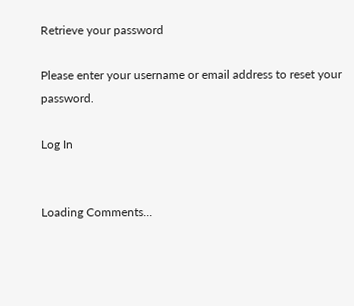Retrieve your password

Please enter your username or email address to reset your password.

Log In


Loading Comments...